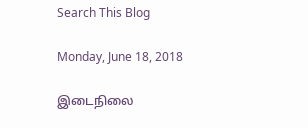Search This Blog

Monday, June 18, 2018

இடைநிலை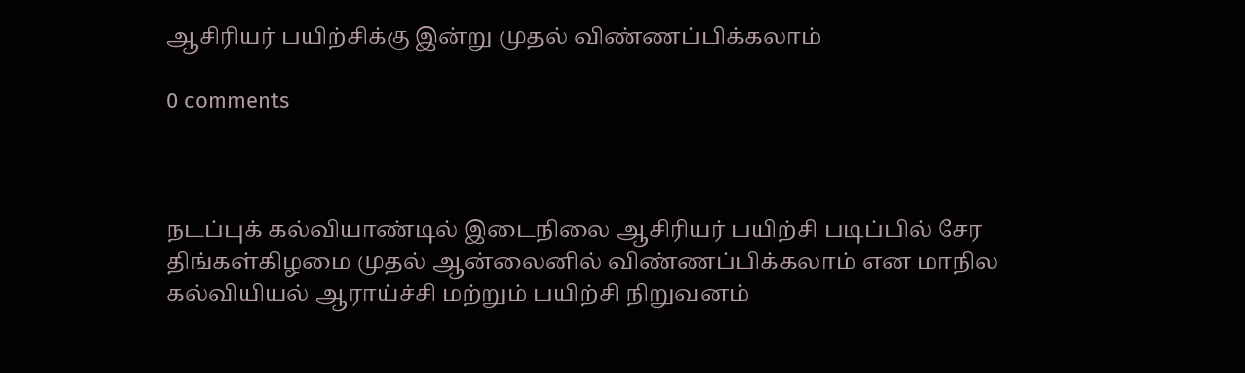ஆசிரியர் பயிற்சிக்கு இன்று முதல் விண்ணப்பிக்கலாம்

0 comments



நடப்புக் கல்வியாண்டில் இடைநிலை ஆசிரியர் பயிற்சி படிப்பில் சேர திங்கள்கிழமை முதல் ஆன்லைனில் விண்ணப்பிக்கலாம் என மாநில கல்வியியல் ஆராய்ச்சி மற்றும் பயிற்சி நிறுவனம்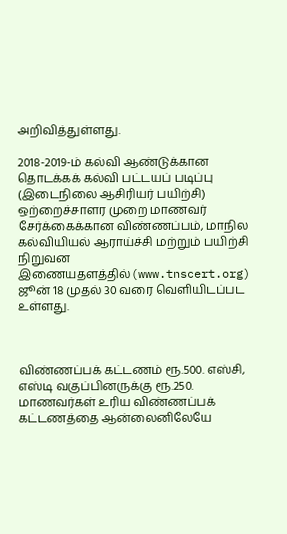அறிவித்துள்ளது.

2018-2019-ம் கல்வி ஆண்டுக்கான தொடக்கக் கல்வி பட்டயப் படிப்பு (இடைநிலை ஆசிரியர் பயிற்சி) ஒற்றைச்சாளர முறை மாணவர் சேர்க்கைக்கான விண்ணப்பம், மாநில கல்வியியல் ஆராய்ச்சி மற்றும் பயிற்சி நிறுவன இணையதளத்தில்(www.tnscert.org) ஜூன் 18 முதல் 30 வரை வெளியிடப்பட உள்ளது.



விண்ணப்பக் கட்டணம் ரூ.500. எஸ்சி, எஸ்டி வகுப்பினருக்கு ரூ.250. மாணவர்கள் உரிய விண்ணப்பக் கட்டணத்தை ஆன்லைனிலேயே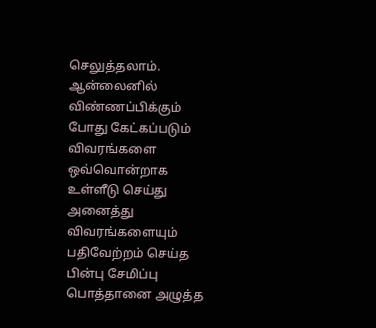செலுத்தலாம். ஆன்லைனில் விண்ணப்பிக்கும் போது கேட்கப்படும் விவரங்களை ஒவ்வொன்றாக உள்ளீடு செய்து அனைத்து விவரங்களையும் பதிவேற்றம் செய்த பின்பு சேமிப்பு பொத்தானை அழுத்த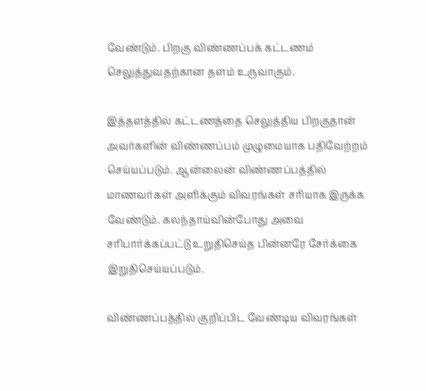வேண்டும். பிறகு விண்ணப்பக் கட்டணம் செலுத்துவதற்கான தளம் உருவாகும்.

இத்தளத்தில் கட்டணத்தை செலுத்திய பிறகுதான் அவர்களின் விண்ணப்பம் முழுமையாக பதிவேற்றம் செய்யப்படும். ஆன்லைன் விண்ணப்பத்தில் மாணவர்கள் அளிக்கும் விவரங்கள் சரியாக இருக்க வேண்டும். கலந்தாய்வின்போது அவை சரிபார்க்கப்பட்டு உறுதிசெய்த பின்னரே சேர்க்கை இறுதிசெய்யப்படும்.

விண்ணப்பத்தில் குறிப்பிட வேண்டிய விவரங்கள்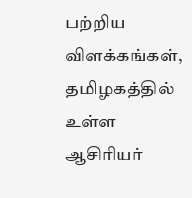பற்றிய விளக்கங்கள், தமிழகத்தில் உள்ள ஆசிரியர்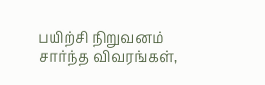பயிற்சி நிறுவனம் சார்ந்த விவரங்கள்,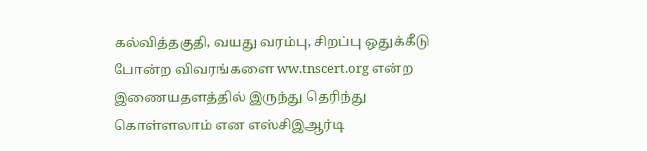கல்வித்தகுதி, வயது வரம்பு, சிறப்பு ஒதுக்கீடு போன்ற விவரங்களை ww.tnscert.org என்ற இணையதளத்தில் இருந்து தெரிந்து கொள்ளலாம் என எஸ்சிஇஆர்டி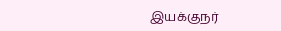இயக்குநர்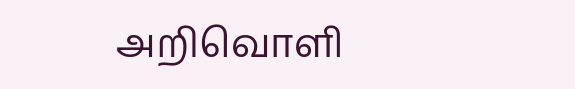அறிவொளி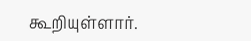கூறியுள்ளார்.